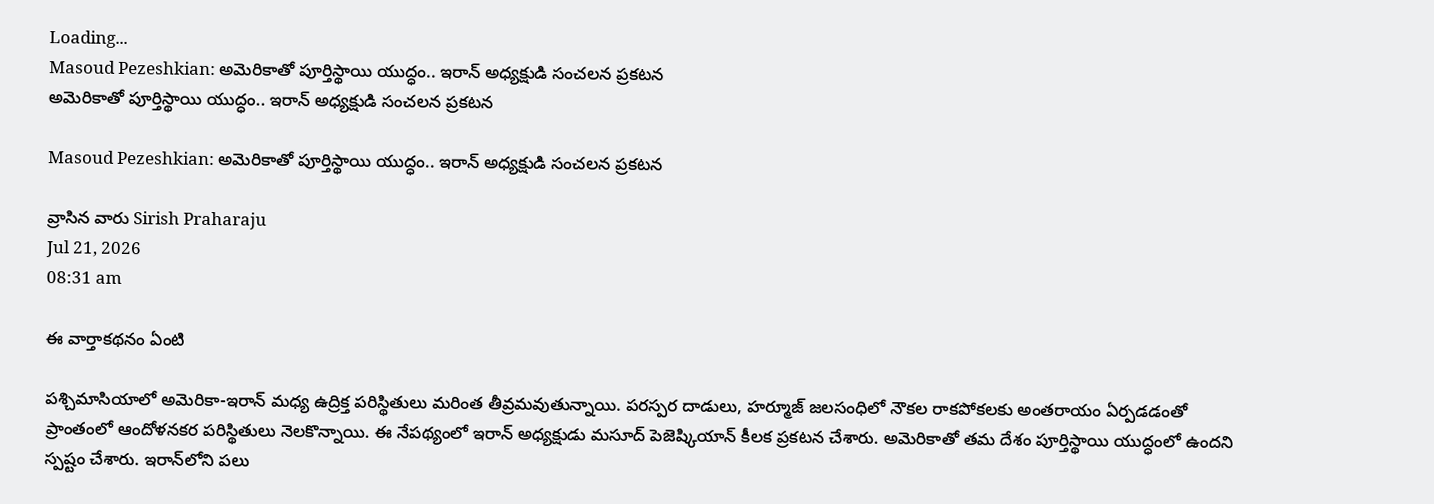Loading...
Masoud Pezeshkian: అమెరికాతో పూర్తిస్థాయి యుద్ధం.. ఇరాన్ అధ్యక్షుడి సంచలన ప్రకటన
అమెరికాతో పూర్తిస్థాయి యుద్ధం.. ఇరాన్ అధ్యక్షుడి సంచలన ప్రకటన

Masoud Pezeshkian: అమెరికాతో పూర్తిస్థాయి యుద్ధం.. ఇరాన్ అధ్యక్షుడి సంచలన ప్రకటన

వ్రాసిన వారు Sirish Praharaju
Jul 21, 2026
08:31 am

ఈ వార్తాకథనం ఏంటి

పశ్చిమాసియాలో అమెరికా-ఇరాన్ మధ్య ఉద్రిక్త పరిస్థితులు మరింత తీవ్రమవుతున్నాయి. పరస్పర దాడులు, హర్మూజ్ జలసంధిలో నౌకల రాకపోకలకు అంతరాయం ఏర్పడడంతో ప్రాంతంలో ఆందోళనకర పరిస్థితులు నెలకొన్నాయి. ఈ నేపథ్యంలో ఇరాన్ అధ్యక్షుడు మసూద్ పెజెష్కియాన్ కీలక ప్రకటన చేశారు. అమెరికాతో తమ దేశం పూర్తిస్థాయి యుద్ధంలో ఉందని స్పష్టం చేశారు. ఇరాన్‌లోని పలు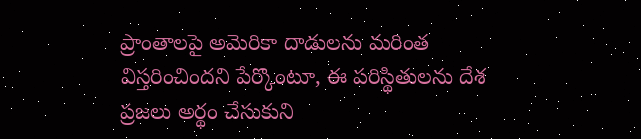ప్రాంతాలపై అమెరికా దాడులను మరింత విస్తరించిందని పేర్కొంటూ, ఈ పరిస్థితులను దేశ ప్రజలు అర్థం చేసుకుని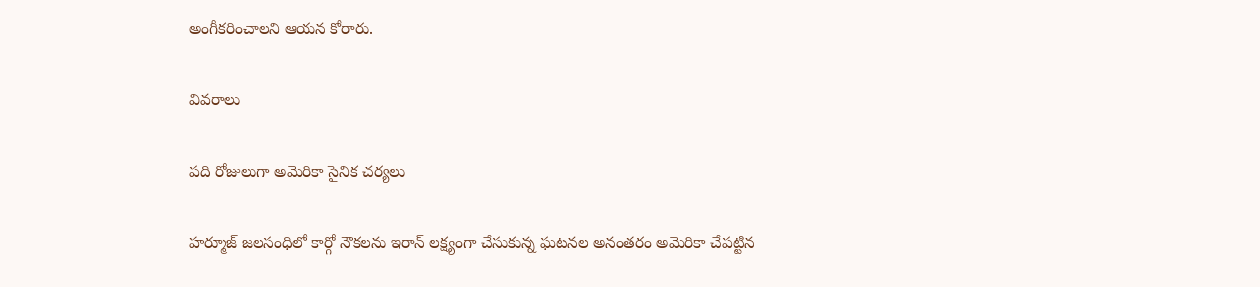అంగీకరించాలని ఆయన కోరారు.

వివరాలు

పది రోజులుగా అమెరికా సైనిక చర్యలు

హర్మూజ్ జలసంధిలో కార్గో నౌకలను ఇరాన్ లక్ష్యంగా చేసుకున్న ఘటనల అనంతరం అమెరికా చేపట్టిన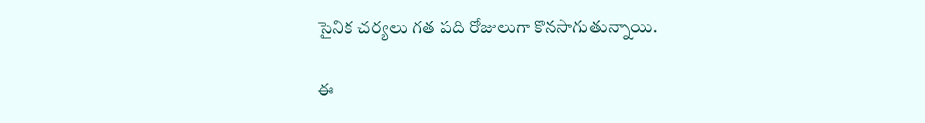సైనిక చర్యలు గత పది రోజులుగా కొనసాగుతున్నాయి.

ఈ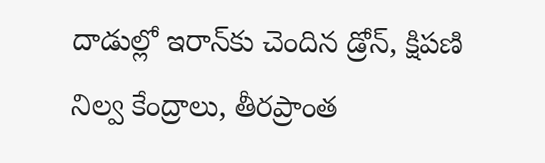దాడుల్లో ఇరాన్‌కు చెందిన డ్రోన్, క్షిపణి నిల్వ కేంద్రాలు, తీరప్రాంత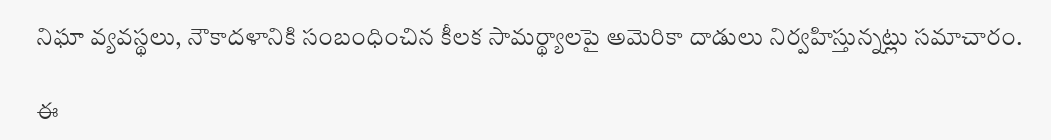నిఘా వ్యవస్థలు, నౌకాదళానికి సంబంధించిన కీలక సామర్థ్యాలపై అమెరికా దాడులు నిర్వహిస్తున్నట్లు సమాచారం.

ఈ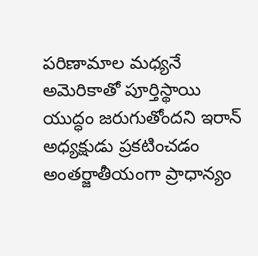పరిణామాల మధ్యనే అమెరికాతో పూర్తిస్థాయి యుద్ధం జరుగుతోందని ఇరాన్ అధ్యక్షుడు ప్రకటించడం అంతర్జాతీయంగా ప్రాధాన్యం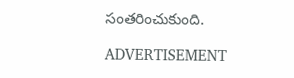సంతరించుకుంది.

ADVERTISEMENT